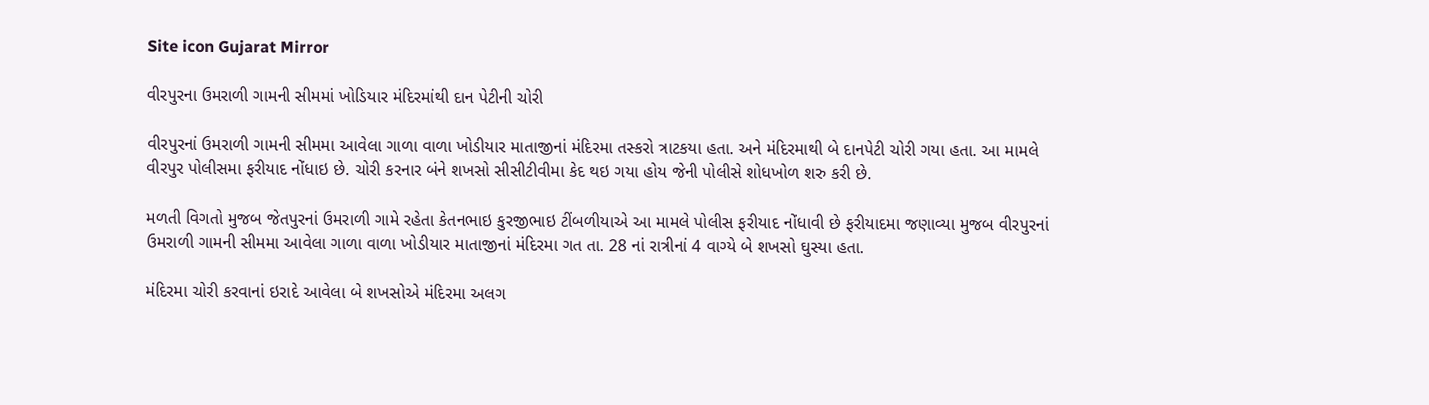Site icon Gujarat Mirror

વીરપુરના ઉમરાળી ગામની સીમમાં ખોડિયાર મંદિરમાંથી દાન પેટીની ચોરી

વીરપુરનાં ઉમરાળી ગામની સીમમા આવેલા ગાળા વાળા ખોડીયાર માતાજીનાં મંદિરમા તસ્કરો ત્રાટકયા હતા. અને મંદિરમાથી બે દાનપેટી ચોરી ગયા હતા. આ મામલે વીરપુર પોલીસમા ફરીયાદ નોંધાઇ છે. ચોરી કરનાર બંને શખસો સીસીટીવીમા કેદ થઇ ગયા હોય જેની પોલીસે શોધખોળ શરુ કરી છે.

મળતી વિગતો મુજબ જેતપુરનાં ઉમરાળી ગામે રહેતા કેતનભાઇ કુરજીભાઇ ટીંબળીયાએ આ મામલે પોલીસ ફરીયાદ નોંધાવી છે ફરીયાદમા જણાવ્યા મુજબ વીરપુરનાં ઉમરાળી ગામની સીમમા આવેલા ગાળા વાળા ખોડીયાર માતાજીનાં મંદિરમા ગત તા. 28 નાં રાત્રીનાં 4 વાગ્યે બે શખસો ઘુસ્યા હતા.

મંદિરમા ચોરી કરવાનાં ઇરાદે આવેલા બે શખસોએ મંદિરમા અલગ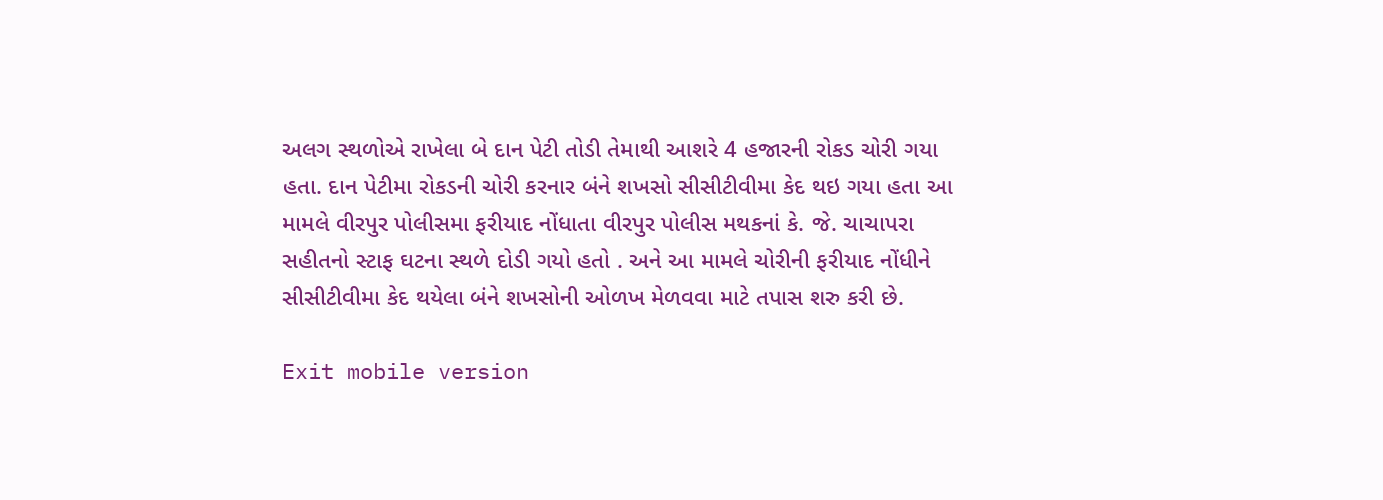અલગ સ્થળોએ રાખેલા બે દાન પેટી તોડી તેમાથી આશરે 4 હજારની રોકડ ચોરી ગયા હતા. દાન પેટીમા રોકડની ચોરી કરનાર બંને શખસો સીસીટીવીમા કેદ થઇ ગયા હતા આ મામલે વીરપુર પોલીસમા ફરીયાદ નોંધાતા વીરપુર પોલીસ મથકનાં કે. જે. ચાચાપરા સહીતનો સ્ટાફ ઘટના સ્થળે દોડી ગયો હતો . અને આ મામલે ચોરીની ફરીયાદ નોંધીને સીસીટીવીમા કેદ થયેલા બંને શખસોની ઓળખ મેળવવા માટે તપાસ શરુ કરી છે.

Exit mobile version